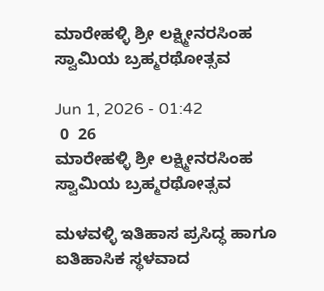ಮಾರೇಹಳ್ಳಿ ಶ್ರೀ ಲಕ್ಷ್ಮೀನರಸಿಂಹ ಸ್ವಾಮಿಯ ಬ್ರಹ್ಮರಥೋತ್ಸವ

Jun 1, 2026 - 01:42
 0  26
ಮಾರೇಹಳ್ಳಿ ಶ್ರೀ ಲಕ್ಷ್ಮೀನರಸಿಂಹ ಸ್ವಾಮಿಯ ಬ್ರಹ್ಮರಥೋತ್ಸವ

ಮಳವಳ್ಳಿ ಇತಿಹಾಸ ಪ್ರಸಿದ್ಧ ಹಾಗೂ ಐತಿಹಾಸಿಕ ಸ್ಥಳವಾದ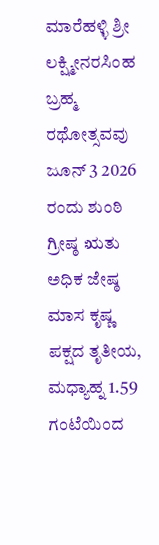ಮಾರೆಹಳ್ಳಿ ಶ್ರೀ ಲಕ್ಷ್ಮೀನರಸಿಂಹ ಬ್ರಹ್ಮ ರಥೋತ್ಸವವು ಜೂನ್ 3 2026 ರಂದು ಶುಂಠಿ ಗ್ರೀಷ್ಠ ಋತು ಅಧಿಕ ಜೇಷ್ಠ ಮಾಸ ಕೃಷ್ಣ ಪಕ್ಷದ ತೃತೀಯ, ಮಧ್ಯಾಹ್ನ 1.59 ಗಂಟೆಯಿಂದ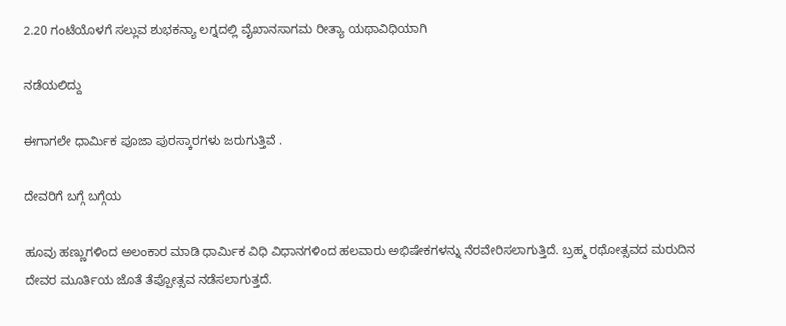2.20 ಗಂಟೆಯೊಳಗೆ ಸಲ್ಲುವ ಶುಭಕನ್ಯಾ ಲಗ್ನದಲ್ಲಿ ವೈಖಾನಸಾಗಮ ರೀತ್ಯಾ ಯಥಾವಿಧಿಯಾಗಿ

ನಡೆಯಲಿದ್ದು

ಈಗಾಗಲೇ ಧಾರ್ಮಿಕ ಪೂಜಾ ಪುರಸ್ಕಾರಗಳು ಜರುಗುತ್ತಿವೆ .

ದೇವರಿಗೆ ಬಗ್ಗೆ ಬಗ್ಗೆಯ

ಹೂವು ಹಣ್ಣುಗಳಿಂದ ಅಲಂಕಾರ ಮಾಡಿ ಧಾರ್ಮಿಕ ವಿಧಿ ವಿಧಾನಗಳಿಂದ ಹಲವಾರು ಅಭಿಷೇಕಗಳನ್ನು ನೆರವೇರಿಸಲಾಗುತ್ತಿದೆ. ಬ್ರಹ್ಮ ರಥೋತ್ಸವದ ಮರುದಿನ ದೇವರ ಮೂರ್ತಿಯ ಜೊತೆ ತೆಪ್ಪೋತ್ಸವ ನಡೆಸಲಾಗುತ್ತದೆ.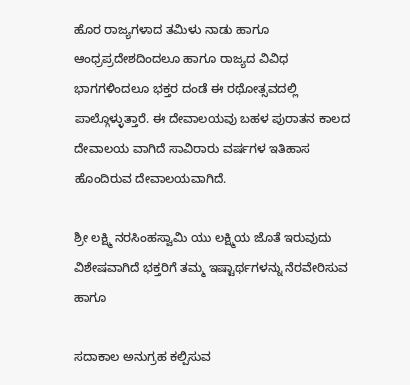ಹೊರ ರಾಜ್ಯಗಳಾದ ತಮಿಳು ನಾಡು ಹಾಗೂ ಆಂಧ್ರಪ್ರದೇಶದಿಂದಲೂ ಹಾಗೂ ರಾಜ್ಯದ ವಿವಿಧ ಭಾಗಗಳಿಂದಲೂ ಭಕ್ತರ ದಂಡೆ ಈ ರಥೋತ್ಸವದಲ್ಲಿ ಪಾಲ್ಗೊಳ್ಳುತ್ತಾರೆ. ಈ ದೇವಾಲಯವು ಬಹಳ ಪುರಾತನ ಕಾಲದ ದೇವಾಲಯ ವಾಗಿದೆ ಸಾವಿರಾರು ವರ್ಷಗಳ ಇತಿಹಾಸ ಹೊಂದಿರುವ ದೇವಾಲಯವಾಗಿದೆ.

ಶ್ರೀ ಲಕ್ಷ್ಮಿ ನರಸಿಂಹಸ್ವಾಮಿ ಯು ಲಕ್ಷ್ಮಿಯ ಜೊತೆ ಇರುವುದು ವಿಶೇಷವಾಗಿದೆ ಭಕ್ತರಿಗೆ ತಮ್ಮ ಇಷ್ಟಾರ್ಥಗಳನ್ನು ನೆರವೇರಿಸುವ ಹಾಗೂ

ಸದಾಕಾಲ ಅನುಗ್ರಹ ಕಲ್ಪಿಸುವ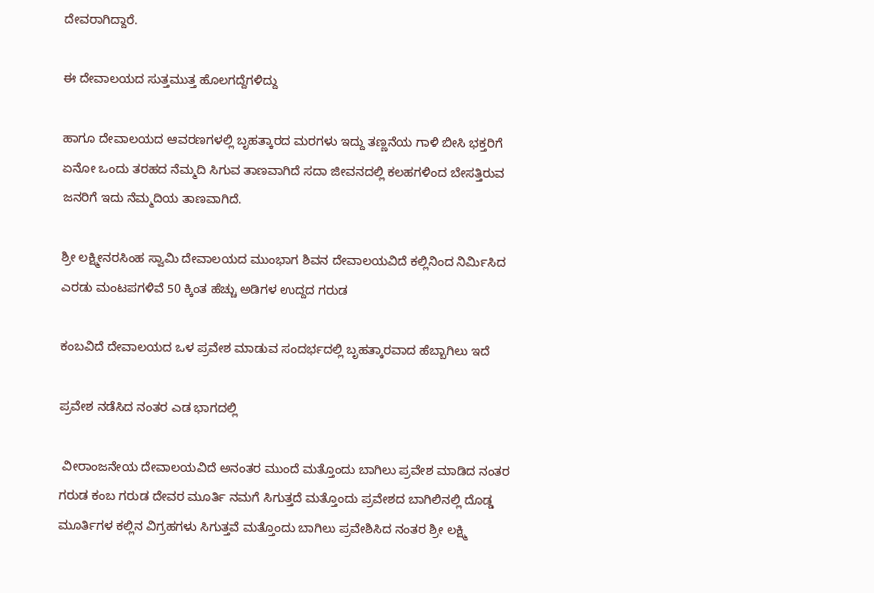ದೇವರಾಗಿದ್ದಾರೆ.

ಈ ದೇವಾಲಯದ ಸುತ್ತಮುತ್ತ ಹೊಲಗದ್ದೆಗಳಿದ್ದು

ಹಾಗೂ ದೇವಾಲಯದ ಆವರಣಗಳಲ್ಲಿ ಬೃಹತ್ಕಾರದ ಮರಗಳು ಇದ್ದು ತಣ್ಣನೆಯ ಗಾಳಿ ಬೀಸಿ ಭಕ್ತರಿಗೆ ಏನೋ ಒಂದು ತರಹದ ನೆಮ್ಮದಿ ಸಿಗುವ ತಾಣವಾಗಿದೆ ಸದಾ ಜೀವನದಲ್ಲಿ ಕಲಹಗಳಿಂದ ಬೇಸತ್ತಿರುವ ಜನರಿಗೆ ಇದು ನೆಮ್ಮದಿಯ ತಾಣವಾಗಿದೆ.

ಶ್ರೀ ಲಕ್ಷ್ಮೀನರಸಿಂಹ ಸ್ವಾಮಿ ದೇವಾಲಯದ ಮುಂಭಾಗ ಶಿವನ ದೇವಾಲಯವಿದೆ ಕಲ್ಲಿನಿಂದ ನಿರ್ಮಿಸಿದ ಎರಡು ಮಂಟಪಗಳಿವೆ 50 ಕ್ಕಿಂತ ಹೆಚ್ಚು ಅಡಿಗಳ ಉದ್ದದ ಗರುಡ

ಕಂಬವಿದೆ ದೇವಾಲಯದ ಒಳ ಪ್ರವೇಶ ಮಾಡುವ ಸಂದರ್ಭದಲ್ಲಿ ಬೃಹತ್ಕಾರವಾದ ಹೆಬ್ಬಾಗಿಲು ಇದೆ

ಪ್ರವೇಶ ನಡೆಸಿದ ನಂತರ ಎಡ ಭಾಗದಲ್ಲಿ

 ವೀರಾಂಜನೇಯ ದೇವಾಲಯವಿದೆ ಅನಂತರ ಮುಂದೆ ಮತ್ತೊಂದು ಬಾಗಿಲು ಪ್ರವೇಶ ಮಾಡಿದ ನಂತರ ಗರುಡ ಕಂಬ ಗರುಡ ದೇವರ ಮೂರ್ತಿ ನಮಗೆ ಸಿಗುತ್ತದೆ ಮತ್ತೊಂದು ಪ್ರವೇಶದ ಬಾಗಿಲಿನಲ್ಲಿ ದೊಡ್ಡ ಮೂರ್ತಿಗಳ ಕಲ್ಲಿನ ವಿಗ್ರಹಗಳು ಸಿಗುತ್ತವೆ ಮತ್ತೊಂದು ಬಾಗಿಲು ಪ್ರವೇಶಿಸಿದ ನಂತರ ಶ್ರೀ ಲಕ್ಷ್ಮಿ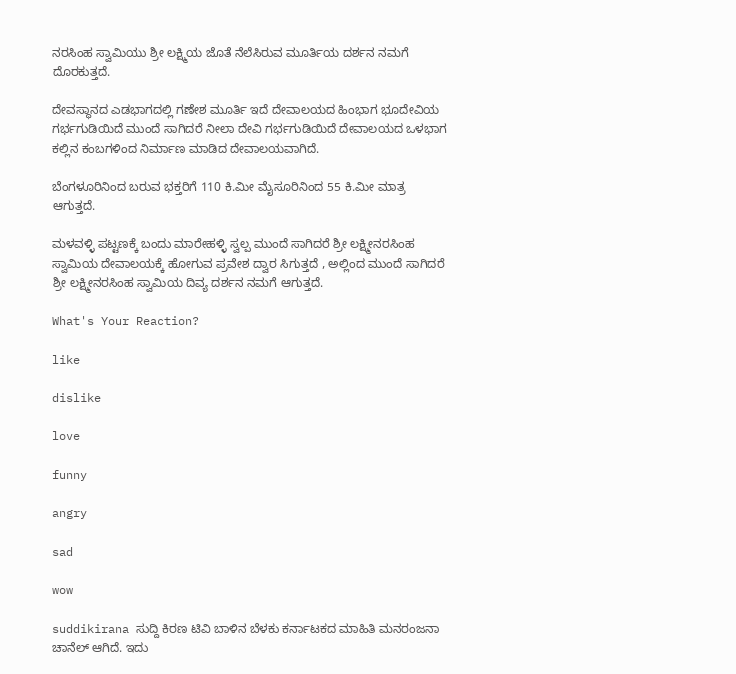ನರಸಿಂಹ ಸ್ವಾಮಿಯು ಶ್ರೀ ಲಕ್ಷ್ಮಿಯ ಜೊತೆ ನೆಲೆಸಿರುವ ಮೂರ್ತಿಯ ದರ್ಶನ ನಮಗೆ ದೊರಕುತ್ತದೆ.

ದೇವಸ್ಥಾನದ ಎಡಭಾಗದಲ್ಲಿ ಗಣೇಶ ಮೂರ್ತಿ ಇದೆ ದೇವಾಲಯದ ಹಿಂಭಾಗ ಭೂದೇವಿಯ ಗರ್ಭಗುಡಿಯಿದೆ ಮುಂದೆ ಸಾಗಿದರೆ ನೀಲಾ ದೇವಿ ಗರ್ಭಗುಡಿಯಿದೆ ದೇವಾಲಯದ ಒಳಭಾಗ ಕಲ್ಲಿನ ಕಂಬಗಳಿಂದ ನಿರ್ಮಾಣ ಮಾಡಿದ ದೇವಾಲಯವಾಗಿದೆ.

ಬೆಂಗಳೂರಿನಿಂದ ಬರುವ ಭಕ್ತರಿಗೆ 110 ಕಿ.ಮೀ ಮೈಸೂರಿನಿಂದ 55 ಕಿ.ಮೀ ಮಾತ್ರ ಆಗುತ್ತದೆ.

ಮಳವಳ್ಳಿ ಪಟ್ಟಣಕ್ಕೆ ಬಂದು ಮಾರೇಹಳ್ಳಿ ಸ್ವಲ್ಪ ಮುಂದೆ ಸಾಗಿದರೆ ಶ್ರೀ ಲಕ್ಷ್ಮೀನರಸಿಂಹ ಸ್ವಾಮಿಯ ದೇವಾಲಯಕ್ಕೆ ಹೋಗುವ ಪ್ರವೇಶ ದ್ವಾರ ಸಿಗುತ್ತದೆ , ಅಲ್ಲಿಂದ ಮುಂದೆ ಸಾಗಿದರೆ ಶ್ರೀ ಲಕ್ಷ್ಮೀನರಸಿಂಹ ಸ್ವಾಮಿಯ ದಿವ್ಯ ದರ್ಶನ ನಮಗೆ ಆಗುತ್ತದೆ.

What's Your Reaction?

like

dislike

love

funny

angry

sad

wow

suddikirana ಸುದ್ದಿ ಕಿರಣ ಟಿವಿ ಬಾಳಿನ ಬೆಳಕು ಕರ್ನಾಟಕದ ಮಾಹಿತಿ ಮನರಂಜನಾ ಚಾನೆಲ್ ಆಗಿದೆ. ಇದು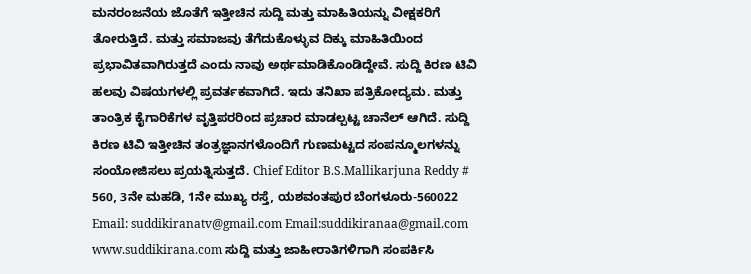ಮನರಂಜನೆಯ ಜೊತೆಗೆ ಇತ್ತೀಚಿನ ಸುದ್ದಿ ಮತ್ತು ಮಾಹಿತಿಯನ್ನು ವೀಕ್ಷಕರಿಗೆ ತೋರುತ್ತಿದೆ. ಮತ್ತು ಸಮಾಜವು ತೆಗೆದುಕೊಳ್ಳುವ ದಿಕ್ಕು ಮಾಹಿತಿಯಿಂದ ಪ್ರಭಾವಿತವಾಗಿರುತ್ತದೆ ಎಂದು ನಾವು ಅರ್ಥಮಾಡಿಕೊಂಡಿದ್ದೇವೆ. ಸುದ್ದಿ ಕಿರಣ ಟಿವಿ ಹಲವು ವಿಷಯಗಳಲ್ಲಿ ಪ್ರವರ್ತಕವಾಗಿದೆ. ಇದು ತನಿಖಾ ಪತ್ರಿಕೋದ್ಯಮ. ಮತ್ತು ತಾಂತ್ರಿಕ ಕೈಗಾರಿಕೆಗಳ ವೃತ್ತಿಪರರಿಂದ ಪ್ರಚಾರ ಮಾಡಲ್ಪಟ್ಟ ಚಾನೆಲ್ ಆಗಿದೆ. ಸುದ್ದಿ ಕಿರಣ ಟಿವಿ ಇತ್ತೀಚಿನ ತಂತ್ರಜ್ಞಾನಗಳೊಂದಿಗೆ ಗುಣಮಟ್ಟದ ಸಂಪನ್ಮೂಲಗಳನ್ನು ಸಂಯೋಜಿಸಲು ಪ್ರಯತ್ನಿಸುತ್ತದೆ. Chief Editor B.S.Mallikarjuna Reddy # 560, 3ನೇ ಮಹಡಿ, 1ನೇ ಮುಖ್ಯ ರಸ್ತೆ, ಯಶವಂತಪುರ ಬೆಂಗಳೂರು-560022 Email: suddikiranatv@gmail.com Email:suddikiranaa@gmail.com www.suddikirana.com ಸುದ್ದಿ ಮತ್ತು ಜಾಹೀರಾತಿಗಳಿಗಾಗಿ ಸಂಪರ್ಕಿಸಿ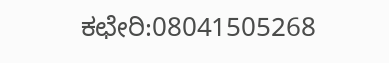ಕಛೇರಿ:08041505268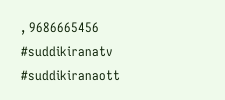, 9686665456 #suddikiranatv #suddikiranaott